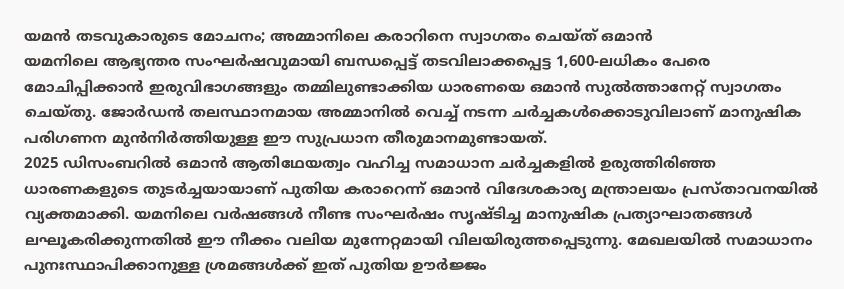യമൻ തടവുകാരുടെ മോചനം; അമ്മാനിലെ കരാറിനെ സ്വാഗതം ചെയ്ത് ഒമാൻ
യമനിലെ ആഭ്യന്തര സംഘർഷവുമായി ബന്ധപ്പെട്ട് തടവിലാക്കപ്പെട്ട 1,600-ലധികം പേരെ മോചിപ്പിക്കാൻ ഇരുവിഭാഗങ്ങളും തമ്മിലുണ്ടാക്കിയ ധാരണയെ ഒമാൻ സുൽത്താനേറ്റ് സ്വാഗതം ചെയ്തു. ജോർഡൻ തലസ്ഥാനമായ അമ്മാനിൽ വെച്ച് നടന്ന ചർച്ചകൾക്കൊടുവിലാണ് മാനുഷിക പരിഗണന മുൻനിർത്തിയുള്ള ഈ സുപ്രധാന തീരുമാനമുണ്ടായത്.
2025 ഡിസംബറിൽ ഒമാൻ ആതിഥേയത്വം വഹിച്ച സമാധാന ചർച്ചകളിൽ ഉരുത്തിരിഞ്ഞ ധാരണകളുടെ തുടർച്ചയായാണ് പുതിയ കരാറെന്ന് ഒമാൻ വിദേശകാര്യ മന്ത്രാലയം പ്രസ്താവനയിൽ വ്യക്തമാക്കി. യമനിലെ വർഷങ്ങൾ നീണ്ട സംഘർഷം സൃഷ്ടിച്ച മാനുഷിക പ്രത്യാഘാതങ്ങൾ ലഘൂകരിക്കുന്നതിൽ ഈ നീക്കം വലിയ മുന്നേറ്റമായി വിലയിരുത്തപ്പെടുന്നു. മേഖലയിൽ സമാധാനം പുനഃസ്ഥാപിക്കാനുള്ള ശ്രമങ്ങൾക്ക് ഇത് പുതിയ ഊർജ്ജം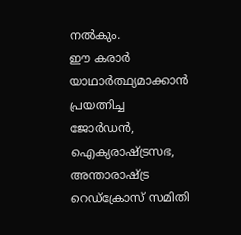നൽകും.
ഈ കരാർ യാഥാർത്ഥ്യമാക്കാൻ പ്രയത്നിച്ച ജോർഡൻ, ഐക്യരാഷ്ട്രസഭ, അന്താരാഷ്ട്ര റെഡ്ക്രോസ് സമിതി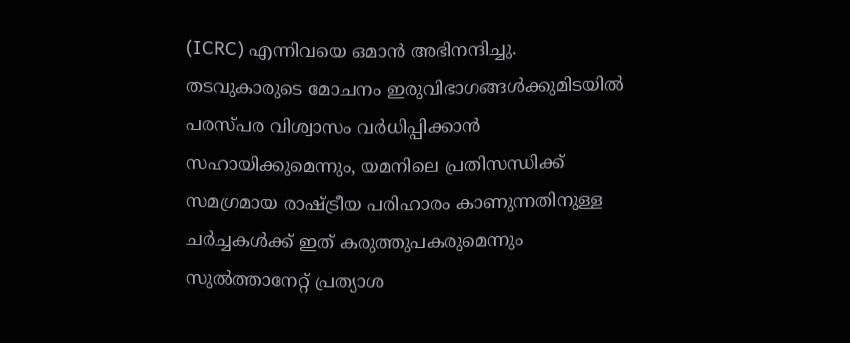(ICRC) എന്നിവയെ ഒമാൻ അഭിനന്ദിച്ചു. തടവുകാരുടെ മോചനം ഇരുവിഭാഗങ്ങൾക്കുമിടയിൽ പരസ്പര വിശ്വാസം വർധിപ്പിക്കാൻ സഹായിക്കുമെന്നും, യമനിലെ പ്രതിസന്ധിക്ക് സമഗ്രമായ രാഷ്ട്രീയ പരിഹാരം കാണുന്നതിനുള്ള ചർച്ചകൾക്ക് ഇത് കരുത്തുപകരുമെന്നും സുൽത്താനേറ്റ് പ്രത്യാശ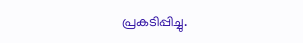പ്രകടിപ്പിച്ചു.